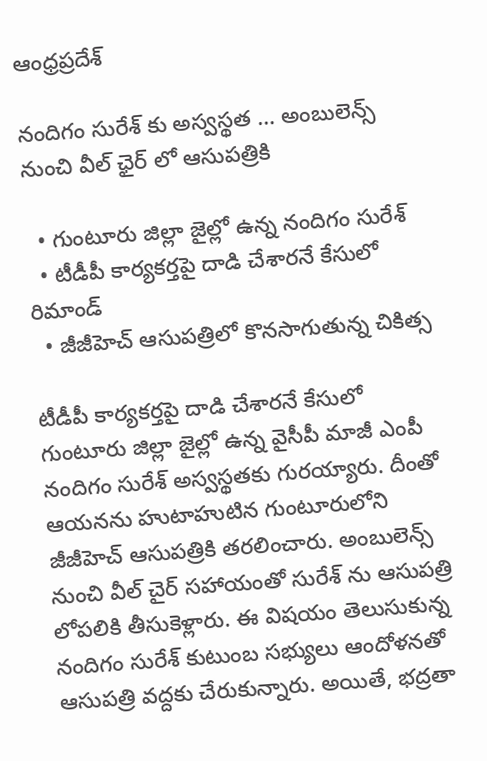ఆంధ్రప్రదేశ్

నందిగం సురేశ్ కు అస్వస్థత … అంబులెన్స్ నుంచి వీల్ ఛైర్ లో ఆసుపత్రికి

  • గుంటూరు జిల్లా జైల్లో ఉన్న నందిగం సురేశ్
  • టీడీపీ కార్యకర్తపై దాడి చేశారనే కేసులో రిమాండ్
  • జీజీహెచ్ ఆసుపత్రిలో కొనసాగుతున్న చికిత్స

టీడీపీ కార్యకర్తపై దాడి చేశారనే కేసులో గుంటూరు జిల్లా జైల్లో ఉన్న వైసీపీ మాజీ ఎంపీ నందిగం సురేశ్ అస్వస్థతకు గురయ్యారు. దీంతో ఆయనను హుటాహుటిన గుంటూరులోని జీజీహెచ్ ఆసుపత్రికి తరలించారు. అంబులెన్స్ నుంచి వీల్ చైర్ సహాయంతో సురేశ్ ను ఆసుపత్రి లోపలికి తీసుకెళ్లారు. ఈ విషయం తెలుసుకున్న నందిగం సురేశ్ కుటుంబ సభ్యులు ఆందోళనతో ఆసుపత్రి వద్దకు చేరుకున్నారు. అయితే, భద్రతా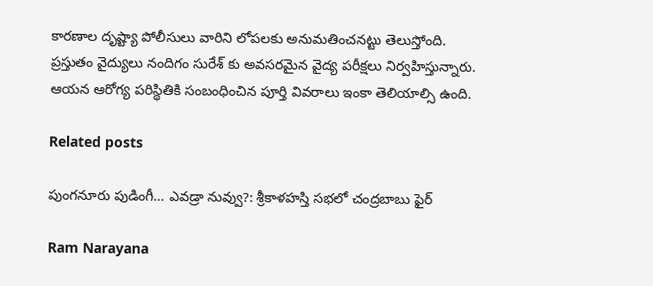కారణాల దృష్ట్యా పోలీసులు వారిని లోపలకు అనుమతించనట్టు తెలుస్తోంది. ప్రస్తుతం వైద్యులు నందిగం సురేశ్ కు అవసరమైన వైద్య పరీక్షలు నిర్వహిస్తున్నారు. ఆయన ఆరోగ్య పరిస్థితికి సంబంధించిన పూర్తి వివరాలు ఇంకా తెలియాల్సి ఉంది.

Related posts

పుంగనూరు పుడింగీ… ఎవడ్రా నువ్వు?: శ్రీకాళహస్తి సభలో చంద్రబాబు ఫైర్

Ram Narayana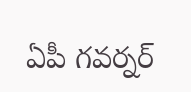ఏపీ గవర్నర్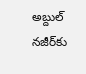అబ్దుల్ నజీర్‌కు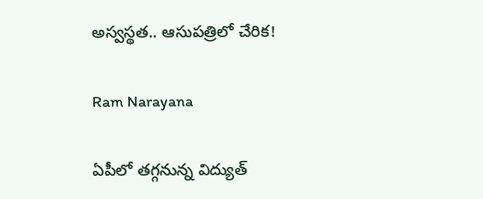అస్వస్థత.. ఆసుపత్రిలో చేరిక!

Ram Narayana

ఏపీలో తగ్గనున్న విద్యుత్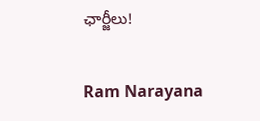ఛార్జీలు!

Ram Narayana